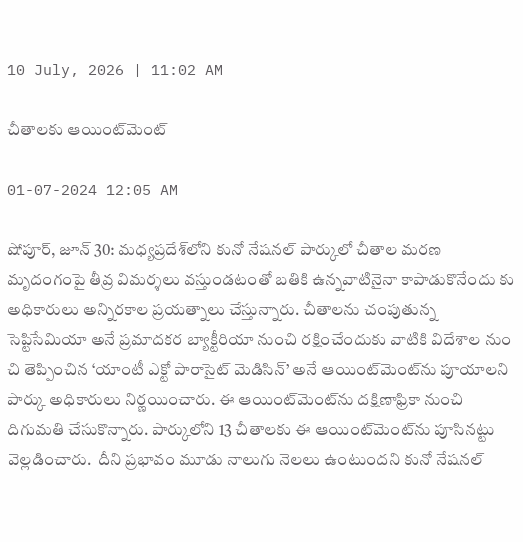10 July, 2026 | 11:02 AM

చీతాలకు ఆయింట్‌మెంట్

01-07-2024 12:05 AM

షోపూర్, జూన్ 30: మధ్యప్రదేశ్‌లోని కునో నేషనల్ పార్కులో చీతాల మరణ మృదంగంపై తీవ్ర విమర్శలు వస్తుండటంతో బతికి ఉన్నవాటినైనా కాపాడుకొనేందు కు అధికారులు అన్నిరకాల ప్రయత్నాలు చేస్తున్నారు. చీతాలను చంపుతున్న సెప్టిసేమియా అనే ప్రమాదకర బ్యాక్టీరియా నుంచి రక్షించేందుకు వాటికి విదేశాల నుం చి తెప్పించిన ‘యాంటీ ఎక్టో పారాసైట్ మెడిసిన్’ అనే ఆయింట్‌మెంట్‌ను పూయాలని పార్కు అధికారులు నిర్ణయించారు. ఈ ఆయింట్‌మెంట్‌ను దక్షిణాఫ్రికా నుంచి దిగుమతి చేసుకొన్నారు. పార్కులోని 13 చీతాలకు ఈ ఆయింట్‌మెంట్‌ను పూసినట్టు వెల్లడించారు.  దీని ప్రభావం మూడు నాలుగు నెలలు ఉంటుందని కునో నేషనల్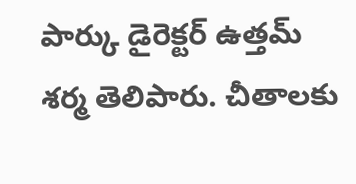పార్కు డైరెక్టర్ ఉత్తమ్ శర్మ తెలిపారు. చీతాలకు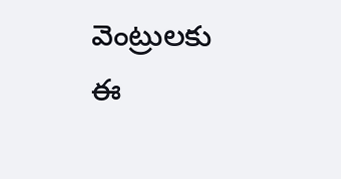వెంట్రులకు ఈ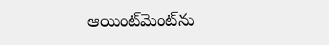ఆయింట్‌మెంట్‌ను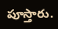పూస్తారు.